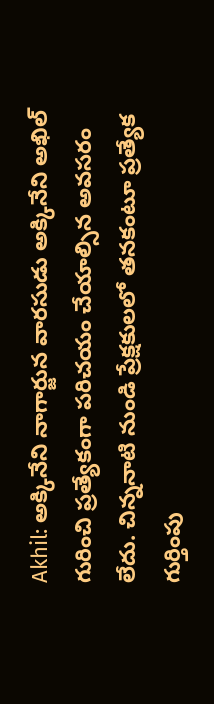Akhil: అక్కినేని నాగార్జున వారసుడు అక్కినేని అఖిల్ గురించి ప్రత్యేకంగా పరిచయం చేయాల్సిన అవసరం లేదు. చిన్ననాటి నుండి ప్రేక్షకులలో తనకంటూ ప్రత్యేక గుర్తింపు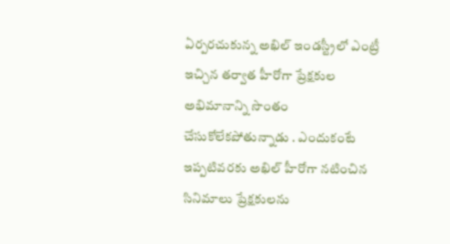ఏర్పరచుకున్న అఖిల్ ఇండస్ట్రీలో ఎంట్రీ ఇచ్చిన తర్వాత హీరోగా ప్రేక్షకుల అభిమానాన్ని సొంతం చేసుకోలేకపోతున్నాడు . ఎందుకంటే ఇప్పటివరకు అఖిల్ హీరోగా నటించిన సినిమాలు ప్రేక్షకులను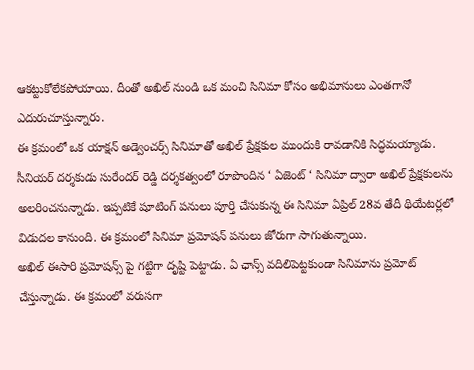ఆకట్టుకోలేకపోయాయి. దీంతో అఖిల్ నుండి ఒక మంచి సినిమా కోసం అభిమానులు ఎంతగానో ఎదురుచూస్తున్నారు.
ఈ క్రమంలో ఒక యాక్షన్ అడ్వెంచర్స్ సినిమాతో అఖిల్ ప్రేక్షకుల ముందుకి రావడానికి సిద్ధమయ్యాడు. సీనియర్ దర్శకుడు సురేందర్ రెడ్డి దర్శకత్వంలో రూపొందిన ‘ ఏజెంట్ ‘ సినిమా ద్వారా అఖిల్ ప్రేక్షకులను అలరించనున్నాడు. ఇప్పటికే షూటింగ్ పనులు పూర్తి చేసుకున్న ఈ సినిమా ఏప్రిల్ 28వ తేదీ థియేటర్లలో విడుదల కానుంది. ఈ క్రమంలో సినిమా ప్రమోషన్ పనులు జోరుగా సాగుతున్నాయి.
అఖిల్ ఈసారి ప్రమోషన్స్ పై గట్టిగా దృష్టి పెట్టాడు. ఏ ఛాన్స్ వదిలిపెట్టకుండా సినిమాను ప్రమోట్ చేస్తున్నాడు. ఈ క్రమంలో వరుసగా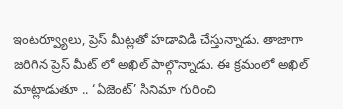ఇంటర్వ్యూలు, ప్రెస్ మీట్లతో హడావిడి చేస్తున్నాడు. తాజాగా జరిగిన ప్రెస్ మీట్ లో అఖిల్ పాల్గొన్నాడు. ఈ క్రమంలో అఖిల్ మాట్లాడుతూ .. ‘ఏజెంట్’ సినిమా గురించి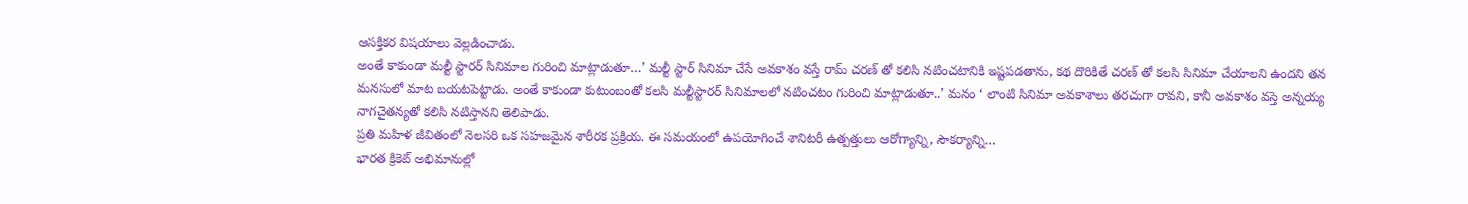ఆసక్తికర విషయాలు వెల్లడించాడు.
అంతే కాకుండా మల్టీ స్టారర్ సినిమాల గురించి మాట్లాడుతూ…’ మల్టీ స్టార్ సినిమా చేసే అవకాశం వస్తే రామ్ చరణ్ తో కలిసి నటించటానికి ఇష్టపడతాను, కథ దొరికితే చరణ్ తో కలసి సినిమా చేయాలని ఉందని తన మనసులో మాట బయటపెట్టాడు. అంతే కాకుండా కుటుంబంతో కలసి మల్టీస్టారర్ సినిమాలలో నటించటం గురించి మాట్లాడుతూ..’ మనం ‘ లాంటి సినిమా అవకాశాలు తరచుగా రావని, కానీ అవకాశం వస్తె అన్నయ్య నాగచైతన్యతో కలిసి నటిస్తానని తెలిపాడు.
ప్రతి మహిళ జీవితంలో నెలసరి ఒక సహజమైన శారీరక ప్రక్రియ. ఈ సమయంలో ఉపయోగించే శానిటరీ ఉత్పత్తులు ఆరోగ్యాన్ని, సౌకర్యాన్ని…
భారత క్రికెట్ అభిమానుల్లో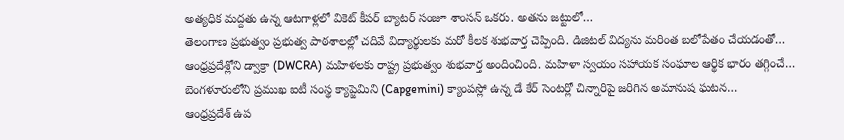అత్యధిక మద్దతు ఉన్న ఆటగాళ్లలో వికెట్ కీపర్ బ్యాటర్ సంజూ శాంసన్ ఒకరు. అతను జట్టులో…
తెలంగాణ ప్రభుత్వం ప్రభుత్వ పాఠశాలల్లో చదివే విద్యార్థులకు మరో కీలక శుభవార్త చెప్పింది. డిజిటల్ విద్యను మరింత బలోపేతం చేయడంతో…
ఆంధ్రప్రదేశ్లోని డ్వాక్రా (DWCRA) మహిళలకు రాష్ట్ర ప్రభుత్వం శుభవార్త అందించింది. మహిళా స్వయం సహాయక సంఘాల ఆర్థిక భారం తగ్గించే…
బెంగళూరులోని ప్రముఖ ఐటీ సంస్థ క్యాప్జెమిని (Capgemini) క్యాంపస్లో ఉన్న డే కేర్ సెంటర్లో చిన్నారిపై జరిగిన అమానుష ఘటన…
ఆంధ్రప్రదేశ్ ఉప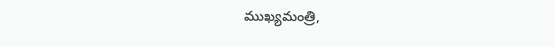ముఖ్యమంత్రి,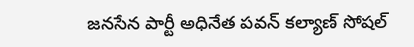జనసేన పార్టీ అధినేత పవన్ కల్యాణ్ సోషల్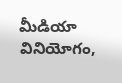మీడియా వినియోగం,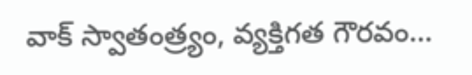వాక్ స్వాతంత్ర్యం, వ్యక్తిగత గౌరవం…